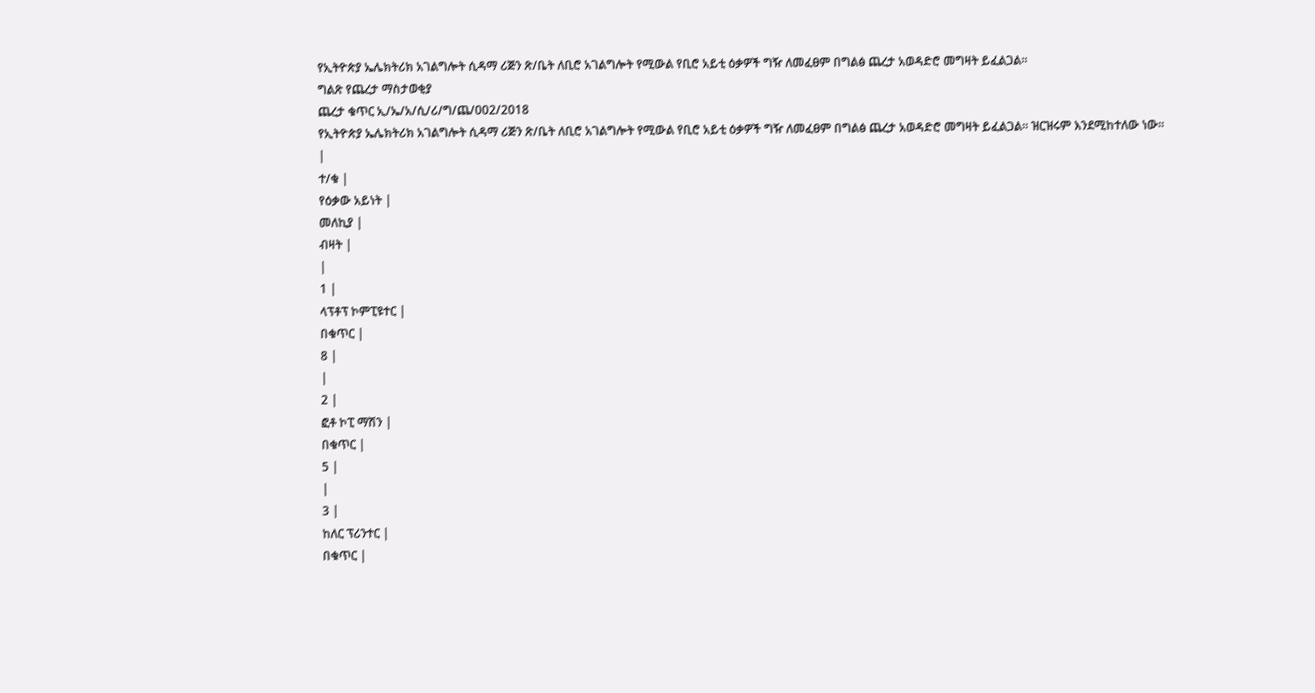የኢትዮጵያ ኤሌክትሪክ አገልግሎት ሲዳማ ሪጅን ጽ/ቤት ለቢሮ አገልግሎት የሚውል የቢሮ አይቲ ዕቃዎች ግዥ ለመፈፀም በግልፅ ጨረታ አወዳድሮ መግዛት ይፈልጋል፡፡
ግልጽ የጨረታ ማስታወቂያ
ጨረታ ቁጥር ኢ/ኤ/አ/ሲ/ሪ/ግ/ጨ/002/2018
የኢትዮጵያ ኤሌክትሪክ አገልግሎት ሲዳማ ሪጅን ጽ/ቤት ለቢሮ አገልግሎት የሚውል የቢሮ አይቲ ዕቃዎች ግዥ ለመፈፀም በግልፅ ጨረታ አወዳድሮ መግዛት ይፈልጋል፡፡ ዝርዝሩም እንደሚከተለው ነው።
|
ተ/ቁ |
የዕቃው አይነት |
መለኪያ |
ብዛት |
|
1 |
ላፕቶፕ ኮምፒዩተር |
በቁጥር |
8 |
|
2 |
ፎቶ ኮፒ ማሽን |
በቁጥር |
5 |
|
3 |
ከለር ፕሪንተር |
በቁጥር |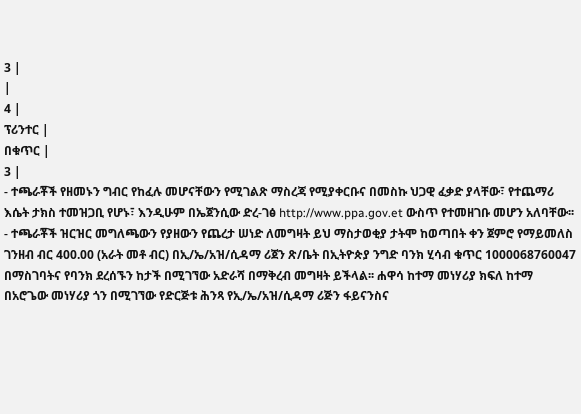3 |
|
4 |
ፕሪንተር |
በቁጥር |
3 |
- ተጫራቾች የዘመኑን ግብር የከፈሉ መሆናቸውን የሚገልጽ ማስረጃ የሚያቀርቡና በመስኩ ህጋዊ ፈቃድ ያላቸው፣ የተጨማሪ እሴት ታክስ ተመዝጋቢ የሆኑ፣ እንዲሁም በኤጀንሲው ድረ-ገፅ http://www.ppa.gov.et ውስጥ የተመዘገቡ መሆን አለባቸው፡፡
- ተጫራቾች ዝርዝር መግለጫውን የያዘውን የጨረታ ሠነድ ለመግዛት ይህ ማስታወቂያ ታትሞ ከወጣበት ቀን ጀምሮ የማይመለስ ገንዘብ ብር 400.00 (አራት መቶ ብር) በኢ/ኤ/አዝ/ሲዳማ ሪጀን ጽ/ቤት በኢትዮጵያ ንግድ ባንክ ሂሳብ ቁጥር 1000068760047 በማስገባትና የባንክ ደረሰኙን ከታች በሚገኘው አድራሻ በማቅረብ መግዛት ይችላል፡፡ ሐዋሳ ከተማ መነሃሪያ ክፍለ ከተማ በአሮጌው መነሃሪያ ጎን በሚገኘው የድርጅቱ ሕንጻ የኢ/ኤ/አዝ/ሲዳማ ሪጅን ፋይናንስና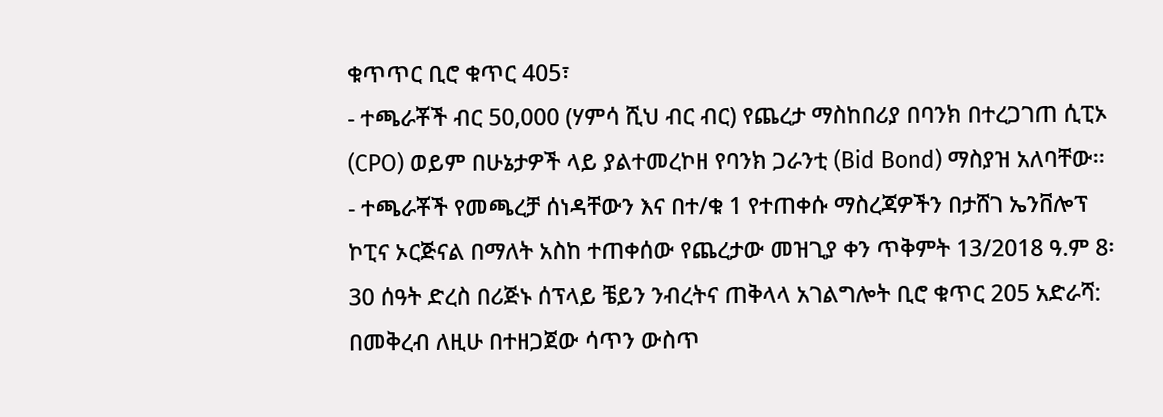ቁጥጥር ቢሮ ቁጥር 405፣
- ተጫራቾች ብር 50,000 (ሃምሳ ሺህ ብር ብር) የጨረታ ማስከበሪያ በባንክ በተረጋገጠ ሲፒኦ (CPO) ወይም በሁኔታዎች ላይ ያልተመረኮዘ የባንክ ጋራንቲ (Bid Bond) ማስያዝ አለባቸው፡፡
- ተጫራቾች የመጫረቻ ሰነዳቸውን እና በተ/ቁ 1 የተጠቀሱ ማስረጃዎችን በታሸገ ኤንቨሎፕ ኮፒና ኦርጅናል በማለት አስከ ተጠቀሰው የጨረታው መዝጊያ ቀን ጥቅምት 13/2018 ዓ.ም 8፡30 ሰዓት ድረስ በሪጅኑ ሰፕላይ ቼይን ንብረትና ጠቅላላ አገልግሎት ቢሮ ቁጥር 205 አድራሻ: በመቅረብ ለዚሁ በተዘጋጀው ሳጥን ውስጥ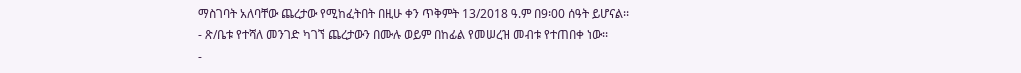ማስገባት አለባቸው ጨረታው የሚከፈትበት በዚሁ ቀን ጥቅምት 13/2018 ዓ.ም በ9፡00 ሰዓት ይሆናል፡፡
- ጽ/ቤቱ የተሻለ መንገድ ካገኘ ጨረታውን በሙሉ ወይም በከፊል የመሠረዝ መብቱ የተጠበቀ ነው፡፡
-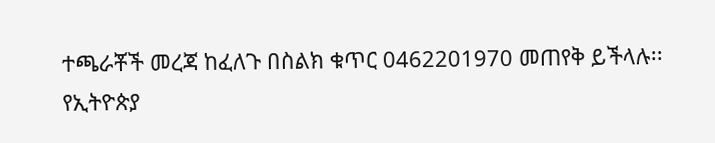ተጫራቾች መረጃ ከፈለጉ በስልክ ቁጥር 0462201970 መጠየቅ ይችላሉ፡፡
የኢትዮጵያ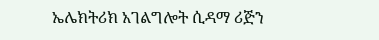ኤሌክትሪክ አገልግሎት ሲዳማ ሪጅን